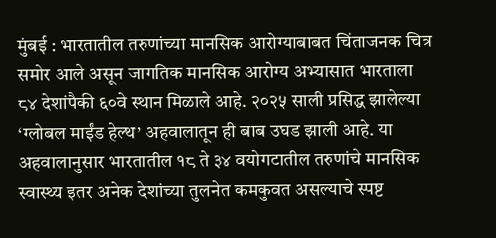मुंबई : भारतातील तरुणांच्या मानसिक आरोग्याबाबत चिंताजनक चित्र समोर आले असून जागतिक मानसिक आरोग्य अभ्यासात भारताला ८४ देशांपैकी ६०वे स्थान मिळाले आहे. २०२५ साली प्रसिद्ध झालेल्या ‘ग्लोबल माईंड हेल्थ’ अहवालातून ही बाब उघड झाली आहे. या अहवालानुसार भारतातील १८ ते ३४ वयोगटातील तरुणांचे मानसिक स्वास्थ्य इतर अनेक देशांच्या तुलनेत कमकुवत असल्याचे स्पष्ट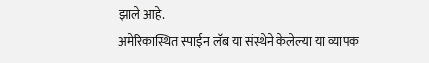झाले आहे.
अमेरिकास्थित स्पाईन लॅब या संस्थेने केलेल्या या व्यापक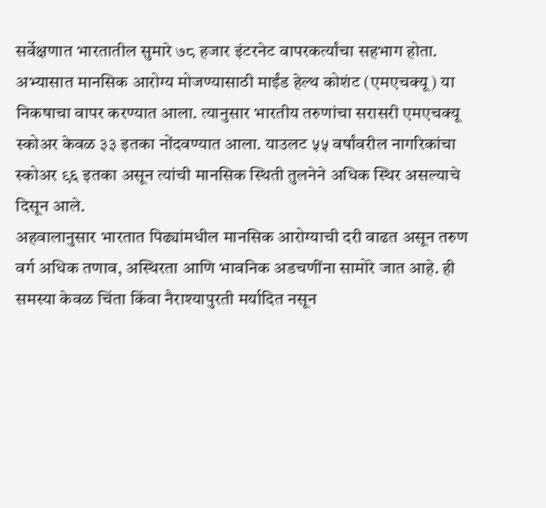सर्वेक्षणात भारतातील सुमारे ७८ हजार इंटरनेट वापरकर्त्यांचा सहभाग होता. अभ्यासात मानसिक आरोग्य मोजण्यासाठी माईंड हेल्थ कोशंट (एमएचक्यू) या निकषाचा वापर करण्यात आला. त्यानुसार भारतीय तरुणांचा सरासरी एमएचक्यू स्कोअर केवळ ३३ इतका नोंदवण्यात आला. याउलट ५५ वर्षांवरील नागरिकांचा स्कोअर ९६ इतका असून त्यांची मानसिक स्थिती तुलनेने अधिक स्थिर असल्याचे दिसून आले.
अहवालानुसार भारतात पिढ्यांमधील मानसिक आरोग्याची दरी वाढत असून तरुण वर्ग अधिक तणाव, अस्थिरता आणि भावनिक अडचणींना सामोरे जात आहे. ही समस्या केवळ चिंता किंवा नैराश्यापुरती मर्यादित नसून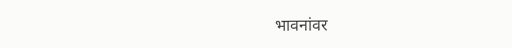भावनांवर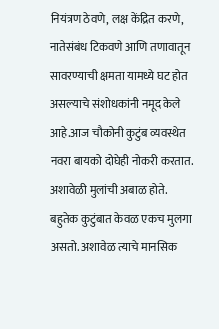नियंत्रण ठेवणे, लक्ष केंद्रित करणे, नातेसंबंध टिकवणे आणि तणावातून सावरण्याची क्षमता यामध्ये घट होत असल्याचे संशोधकांनी नमूद केले आहे.आज चौकोनी कुटुंब व्यवस्थेत नवरा बायको दोघेही नोकरी करतात. अशावेळी मुलांची अबाळ होते. बहुतेक कुटुंबात केवळ एकच मुलगा असतो. अशावेळ त्याचे मानसिक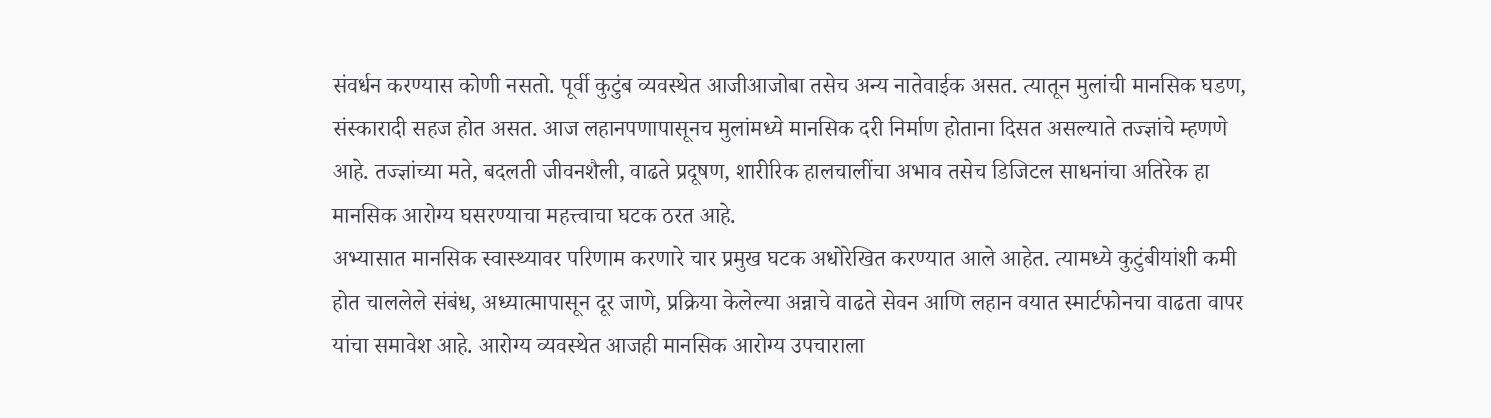संवर्धन करण्यास कोणी नसतो. पूर्वी कुटुंब व्यवस्थेत आजीआजोबा तसेच अन्य नातेवाईक असत. त्यातून मुलांची मानसिक घडण, संस्कारादी सहज होत असत. आज लहानपणापासूनच मुलांमध्ये मानसिक दरी निर्माण होताना दिसत असल्याते तज्ज्ञांचे म्हणणे आहे. तज्ज्ञांच्या मते, बदलती जीवनशैली, वाढते प्रदूषण, शारीरिक हालचालींचा अभाव तसेच डिजिटल साधनांचा अतिरेक हा मानसिक आरोग्य घसरण्याचा महत्त्वाचा घटक ठरत आहे.
अभ्यासात मानसिक स्वास्थ्यावर परिणाम करणारे चार प्रमुख घटक अधोरेखित करण्यात आले आहेत. त्यामध्ये कुटुंबीयांशी कमी होत चाललेले संबंध, अध्यात्मापासून दूर जाणे, प्रक्रिया केलेल्या अन्नाचे वाढते सेवन आणि लहान वयात स्मार्टफोनचा वाढता वापर यांचा समावेश आहे. आरोग्य व्यवस्थेत आजही मानसिक आरोग्य उपचाराला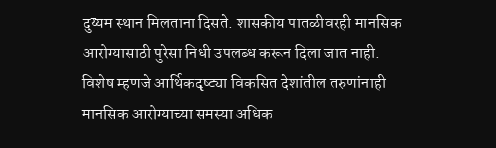दुय्यम स्थान मिलताना दिसते. शासकीय पातळीवरही मानसिक आरोग्यासाठी पुरेसा निधी उपलब्ध करून दिला जात नाही.
विशेष म्हणजे आर्थिकदृष्ट्या विकसित देशांतील तरुणांनाही मानसिक आरोग्याच्या समस्या अधिक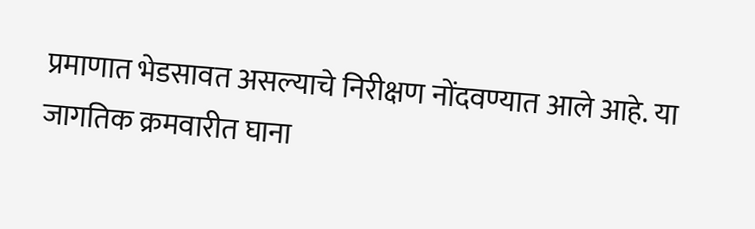प्रमाणात भेडसावत असल्याचे निरीक्षण नोंदवण्यात आले आहे. या जागतिक क्रमवारीत घाना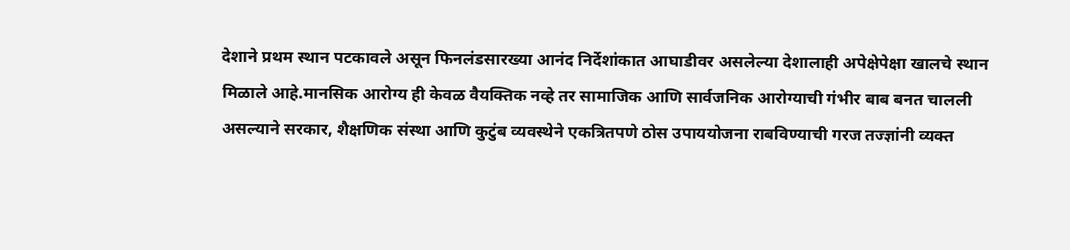देशाने प्रथम स्थान पटकावले असून फिनलंडसारख्या आनंद निर्देशांकात आघाडीवर असलेल्या देशालाही अपेक्षेपेक्षा खालचे स्थान मिळाले आहे.मानसिक आरोग्य ही केवळ वैयक्तिक नव्हे तर सामाजिक आणि सार्वजनिक आरोग्याची गंभीर बाब बनत चालली असल्याने सरकार, शैक्षणिक संस्था आणि कुटुंब व्यवस्थेने एकत्रितपणे ठोस उपाययोजना राबविण्याची गरज तज्ज्ञांनी व्यक्त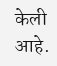केली आहे.